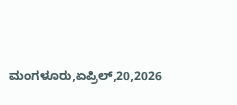ಮಂಗಳೂರು,ಏಪ್ರಿಲ್,20,2026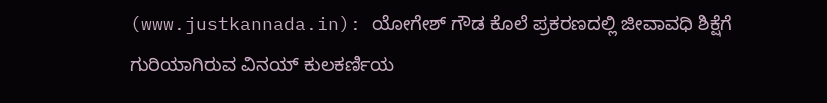(www.justkannada.in): ಯೋಗೇಶ್ ಗೌಡ ಕೊಲೆ ಪ್ರಕರಣದಲ್ಲಿ ಜೀವಾವಧಿ ಶಿಕ್ಷೆಗೆ ಗುರಿಯಾಗಿರುವ ವಿನಯ್ ಕುಲಕರ್ಣಿಯ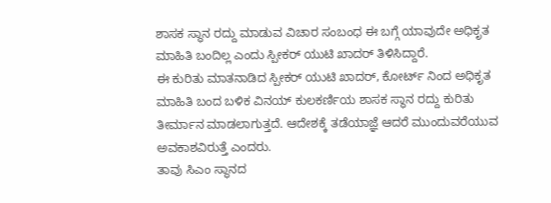ಶಾಸಕ ಸ್ಥಾನ ರದ್ದು ಮಾಡುವ ವಿಚಾರ ಸಂಬಂಧ ಈ ಬಗ್ಗೆ ಯಾವುದೇ ಅಧಿಕೃತ ಮಾಹಿತಿ ಬಂದಿಲ್ಲ ಎಂದು ಸ್ಪೀಕರ್ ಯುಟಿ ಖಾದರ್ ತಿಳಿಸಿದ್ದಾರೆ.
ಈ ಕುರಿತು ಮಾತನಾಡಿದ ಸ್ಪೀಕರ್ ಯುಟಿ ಖಾದರ್, ಕೋರ್ಟ್ ನಿಂದ ಅಧಿಕೃತ ಮಾಹಿತಿ ಬಂದ ಬಳಿಕ ವಿನಯ್ ಕುಲಕರ್ಣಿಯ ಶಾಸಕ ಸ್ಥಾನ ರದ್ದು ಕುರಿತು ತೀರ್ಮಾನ ಮಾಡಲಾಗುತ್ತದೆ. ಆದೇಶಕ್ಕೆ ತಡೆಯಾಜ್ಞೆ ಆದರೆ ಮುಂದುವರೆಯುವ ಅವಕಾಶವಿರುತ್ತೆ ಎಂದರು.
ತಾವು ಸಿಎಂ ಸ್ಥಾನದ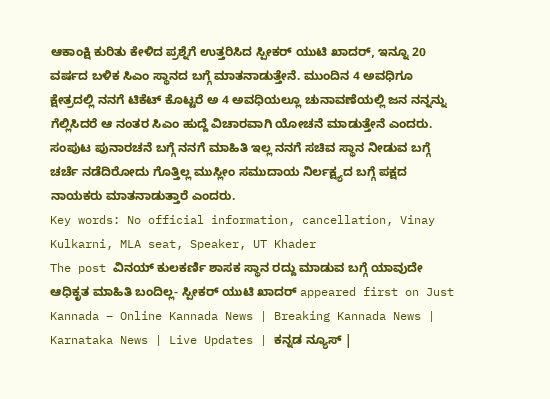ಆಕಾಂಕ್ಷಿ ಕುರಿತು ಕೇಳಿದ ಪ್ರಶ್ನೆಗೆ ಉತ್ತರಿಸಿದ ಸ್ಪೀಕರ್ ಯುಟಿ ಖಾದರ್, ಇನ್ನೂ 20 ವರ್ಷದ ಬಳಿಕ ಸಿಎಂ ಸ್ಥಾನದ ಬಗ್ಗೆ ಮಾತನಾಡುತ್ತೇನೆ. ಮುಂದಿನ 4 ಅವಧಿಗೂ ಕ್ಷೇತ್ರದಲ್ಲಿ ನನಗೆ ಟಿಕೆಟ್ ಕೊಟ್ಟರೆ ಅ 4 ಅವಧಿಯಲ್ಲೂ ಚುನಾವಣೆಯಲ್ಲಿ ಜನ ನನ್ನನ್ನು ಗೆಲ್ಲಿಸಿದರೆ ಆ ನಂತರ ಸಿಎಂ ಹುದ್ದೆ ವಿಚಾರವಾಗಿ ಯೋಚನೆ ಮಾಡುತ್ತೇನೆ ಎಂದರು.
ಸಂಪುಟ ಪುನಾರಚನೆ ಬಗ್ಗೆ ನನಗೆ ಮಾಹಿತಿ ಇಲ್ಲ ನನಗೆ ಸಚಿವ ಸ್ಥಾನ ನೀಡುವ ಬಗ್ಗೆ ಚರ್ಚೆ ನಡೆದಿರೋದು ಗೊತ್ತಿಲ್ಲ ಮುಸ್ಲೀಂ ಸಮುದಾಯ ನಿರ್ಲಕ್ಷ್ಯದ ಬಗ್ಗೆ ಪಕ್ಷದ ನಾಯಕರು ಮಾತನಾಡುತ್ತಾರೆ ಎಂದರು.
Key words: No official information, cancellation, Vinay Kulkarni, MLA seat, Speaker, UT Khader
The post ವಿನಯ್ ಕುಲಕರ್ಣಿ ಶಾಸಕ ಸ್ಥಾನ ರದ್ದು ಮಾಡುವ ಬಗ್ಗೆ ಯಾವುದೇ ಆಧಿಕೃತ ಮಾಹಿತಿ ಬಂದಿಲ್ಲ- ಸ್ಪೀಕರ್ ಯುಟಿ ಖಾದರ್ appeared first on Just Kannada – Online Kannada News | Breaking Kannada News | Karnataka News | Live Updates | ಕನ್ನಡ ನ್ಯೂಸ್ |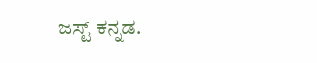ಜಸ್ಟ್ ಕನ್ನಡ.